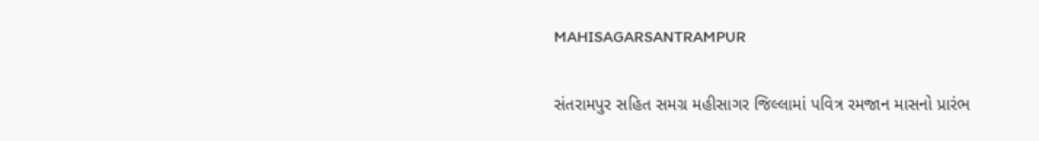MAHISAGARSANTRAMPUR

સંતરામપુર સહિત સમગ્ર મહીસાગર જિલ્લામાં પવિત્ર રમજાન માસનો પ્રારંભ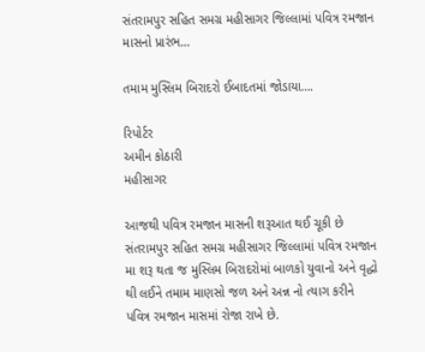સંતરામપુર સહિત સમગ્ર મહીસાગર જિલ્લામાં પવિત્ર રમજાન માસનો પ્રારંભ…

તમામ મુસ્લિમ બિરાદરો ઈબાદતમાં જોડાયા….

રિપોર્ટર
અમીન કોઠારી
મહીસાગર

આજથી પવિત્ર રમજાન માસની શરૂઆત થઈ ચૂકી છે સંતરામપુર સહિત સમગ્ર મહીસાગર જિલ્લામાં પવિત્ર રમજાન મા શરૂ થતા જ મુસ્લિમ બિરાદરોમાં બાળકો યુવાનો અને વૃદ્ધો થી લઈને તમામ માણસો જળ અને અન્ન નો ત્યાગ કરીને પવિત્ર રમજાન માસમાં રોજા રાખે છે.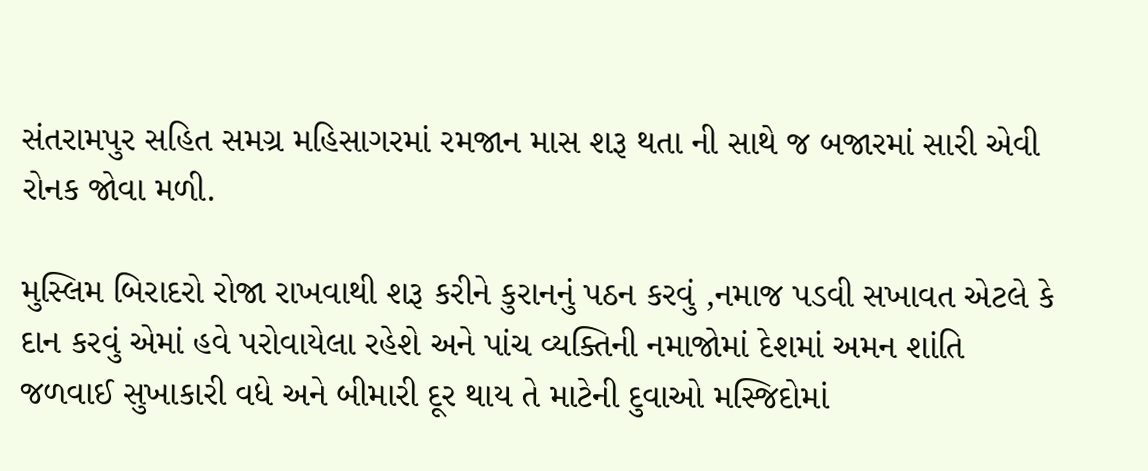સંતરામપુર સહિત સમગ્ર મહિસાગરમાં રમજાન માસ શરૂ થતા ની સાથે જ બજારમાં સારી એવી રોનક જોવા મળી.

મુસ્લિમ બિરાદરો રોજા રાખવાથી શરૂ કરીને કુરાનનું પઠન કરવું ,નમાજ પડવી સખાવત એટલે કે દાન કરવું એમાં હવે પરોવાયેલા રહેશે અને પાંચ વ્યક્તિની નમાજોમાં દેશમાં અમન શાંતિ જળવાઈ સુખાકારી વધે અને બીમારી દૂર થાય તે માટેની દુવાઓ મસ્જિદોમાં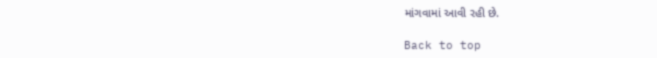માંગવામાં આવી રહી છે.

Back to top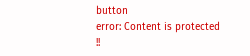button
error: Content is protected !!